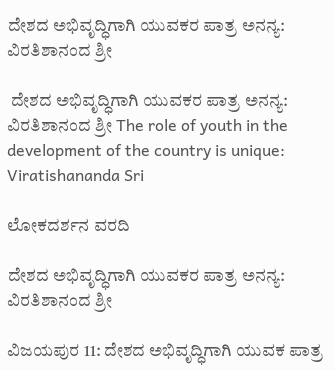ದೇಶದ ಅಭಿವೃದ್ಧಿಗಾಗಿ ಯುವಕರ ಪಾತ್ರ ಅನನ್ಯ: ವಿರತಿಶಾನಂದ ಶ್ರೀ

 ದೇಶದ ಅಭಿವೃದ್ಧಿಗಾಗಿ ಯುವಕರ ಪಾತ್ರ ಅನನ್ಯ: ವಿರತಿಶಾನಂದ ಶ್ರೀ The role of youth in the development of the country is unique: Viratishananda Sri

ಲೋಕದರ್ಶನ ವರದಿ

ದೇಶದ ಅಭಿವೃದ್ಧಿಗಾಗಿ ಯುವಕರ ಪಾತ್ರ ಅನನ್ಯ: ವಿರತಿಶಾನಂದ ಶ್ರೀ

ವಿಜಯಪುರ 11: ದೇಶದ ಅಭಿವೃದ್ಧಿಗಾಗಿ ಯುವಕ ಪಾತ್ರ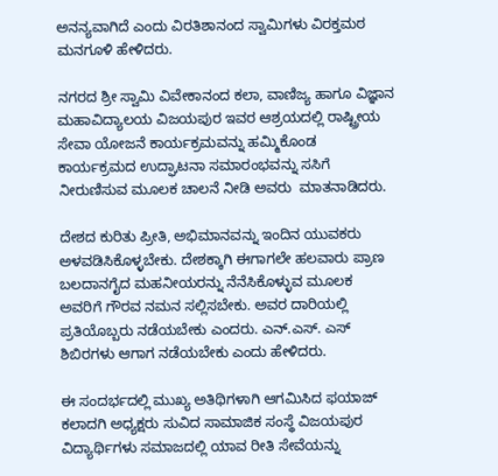ಅನನ್ಯವಾಗಿದೆ ಎಂದು ವಿರತಿಶಾನಂದ ಸ್ವಾಮಿಗಳು ವಿರಕ್ತಮಠ ಮನಗೂಳಿ ಹೇಳಿದರು.

ನಗರದ ಶ್ರೀ ಸ್ವಾಮಿ ವಿವೇಕಾನಂದ ಕಲಾ, ವಾಣಿಜ್ಯ ಹಾಗೂ ವಿಜ್ಞಾನ ಮಹಾವಿದ್ಯಾಲಯ ವಿಜಯಪುರ ಇವರ ಆಶ್ರಯದಲ್ಲಿ ರಾಷ್ಟ್ರೀಯ ಸೇವಾ ಯೋಜನೆ ಕಾರ್ಯಕ್ರಮವನ್ನು ಹಮ್ಮಿಕೊಂಡ ಕಾರ್ಯಕ್ರಮದ ಉದ್ಘಾಟನಾ ಸಮಾರಂಭವನ್ನು ಸಸಿಗೆ ನೀರುಣಿಸುವ ಮೂಲಕ ಚಾಲನೆ ನೀಡಿ ಅವರು  ಮಾತನಾಡಿದರು.

ದೇಶದ ಕುರಿತು ಪ್ರೀತಿ, ಅಭಿಮಾನವನ್ನು ಇಂದಿನ ಯುವಕರು ಅಳವಡಿಸಿಕೊಳ್ಳಬೇಕು. ದೇಶಕ್ಕಾಗಿ ಈಗಾಗಲೇ ಹಲವಾರು ಪ್ರಾಣ ಬಲದಾನಗೈದ ಮಹನೀಯರನ್ನು ನೆನೆಸಿಕೊಳ್ಳುವ ಮೂಲಕ ಅವರಿಗೆ ಗೌರವ ನಮನ ಸಲ್ಲಿಸಬೇಕು. ಅವರ ದಾರಿಯಲ್ಲಿ ಪ್ರತಿಯೊಬ್ಬರು ನಡೆಯಬೇಕು ಎಂದರು. ಎನ್‌.ಎಸ್‌. ಎಸ್ ಶಿಬಿರಗಳು ಆಗಾಗ ನಡೆಯಬೇಕು ಎಂದು ಹೇಳಿದರು.

ಈ ಸಂದರ್ಭದಲ್ಲಿ ಮುಖ್ಯ ಅತಿಥಿಗಳಾಗಿ ಆಗಮಿಸಿದ ಫಯಾಜ್ ಕಲಾದಗಿ ಅಧ್ಯಕ್ಷರು ಸುವಿದ ಸಾಮಾಜಿಕ ಸಂಸ್ಥೆ ವಿಜಯಪುರ ವಿದ್ಯಾರ್ಥಿಗಳು ಸಮಾಜದಲ್ಲಿ ಯಾವ ರೀತಿ ಸೇವೆಯನ್ನು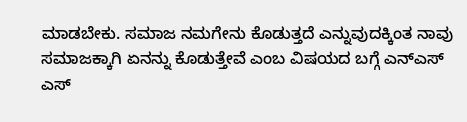ಮಾಡಬೇಕು. ಸಮಾಜ ನಮಗೇನು ಕೊಡುತ್ತದೆ ಎನ್ನುವುದಕ್ಕಿಂತ ನಾವು ಸಮಾಜಕ್ಕಾಗಿ ಏನನ್ನು ಕೊಡುತ್ತೇವೆ ಎಂಬ ವಿಷಯದ ಬಗ್ಗೆ ಎನ್‌ಎಸ್ ಎಸ್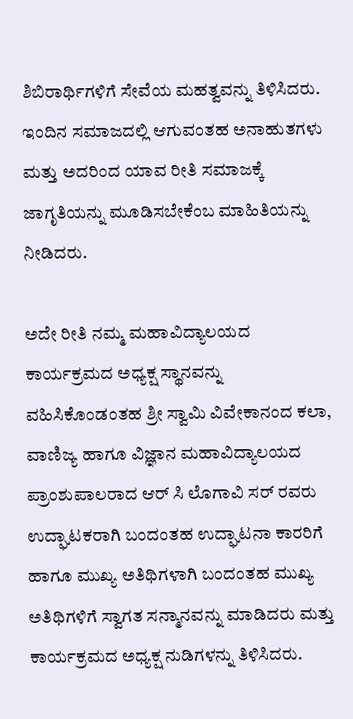ಶಿಬಿರಾರ್ಥಿಗಳಿಗೆ ಸೇವೆಯ ಮಹತ್ವವನ್ನು ತಿಳಿಸಿದರು. ಇಂದಿನ ಸಮಾಜದಲ್ಲಿ ಆಗುವಂತಹ ಅನಾಹುತಗಳು ಮತ್ತು ಅದರಿಂದ ಯಾವ ರೀತಿ ಸಮಾಜಕ್ಕೆ ಜಾಗೃತಿಯನ್ನು ಮೂಡಿಸಬೇಕೆಂಬ ಮಾಹಿತಿಯನ್ನು ನೀಡಿದರು.

ಅದೇ ರೀತಿ ನಮ್ಮ ಮಹಾವಿದ್ಯಾಲಯದ ಕಾರ್ಯಕ್ರಮದ ಅಧ್ಯಕ್ಷ ಸ್ಥಾನವನ್ನು ವಹಿಸಿಕೊಂಡಂತಹ ಶ್ರೀ ಸ್ವಾಮಿ ವಿವೇಕಾನಂದ ಕಲಾ, ವಾಣಿಜ್ಯ ಹಾಗೂ ವಿಜ್ಞಾನ ಮಹಾವಿದ್ಯಾಲಯದ ಪ್ರಾಂಶುಪಾಲರಾದ ಆರ್ ಸಿ ಲೊಗಾವಿ ಸರ್ ರವರು ಉದ್ಘಾಟಕರಾಗಿ ಬಂದಂತಹ ಉದ್ಘಾಟನಾ ಕಾರರಿಗೆ ಹಾಗೂ ಮುಖ್ಯ ಅತಿಥಿಗಳಾಗಿ ಬಂದಂತಹ ಮುಖ್ಯ ಅತಿಥಿಗಳಿಗೆ ಸ್ವಾಗತ ಸನ್ಮಾನವನ್ನು ಮಾಡಿದರು ಮತ್ತು ಕಾರ್ಯಕ್ರಮದ ಅಧ್ಯಕ್ಷ ನುಡಿಗಳನ್ನು ತಿಳಿಸಿದರು.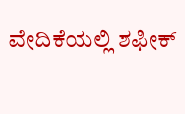ವೇದಿಕೆಯಲ್ಲಿ ಶಫೀಕ್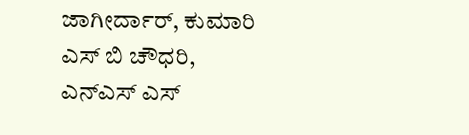ಜಾಗೀರ್ದಾರ್, ಕುಮಾರಿ ಎಸ್ ಬಿ ಚೌಧರಿ, ಎನ್‌ಎಸ್ ಎಸ್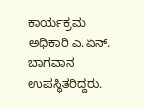ಕಾರ್ಯಕ್ರಮ ಅಧಿಕಾರಿ ಎ.ಏನ್‌. ಬಾಗವಾನ ಉಪಸ್ಥಿತರಿದ್ದರು.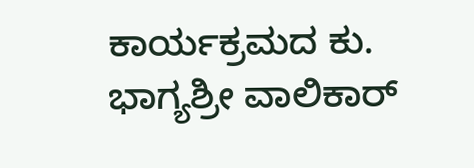ಕಾರ್ಯಕ್ರಮದ ಕು. ಭಾಗ್ಯಶ್ರೀ ವಾಲಿಕಾರ್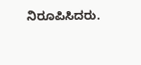ನಿರೂಪಿಸಿದರು.